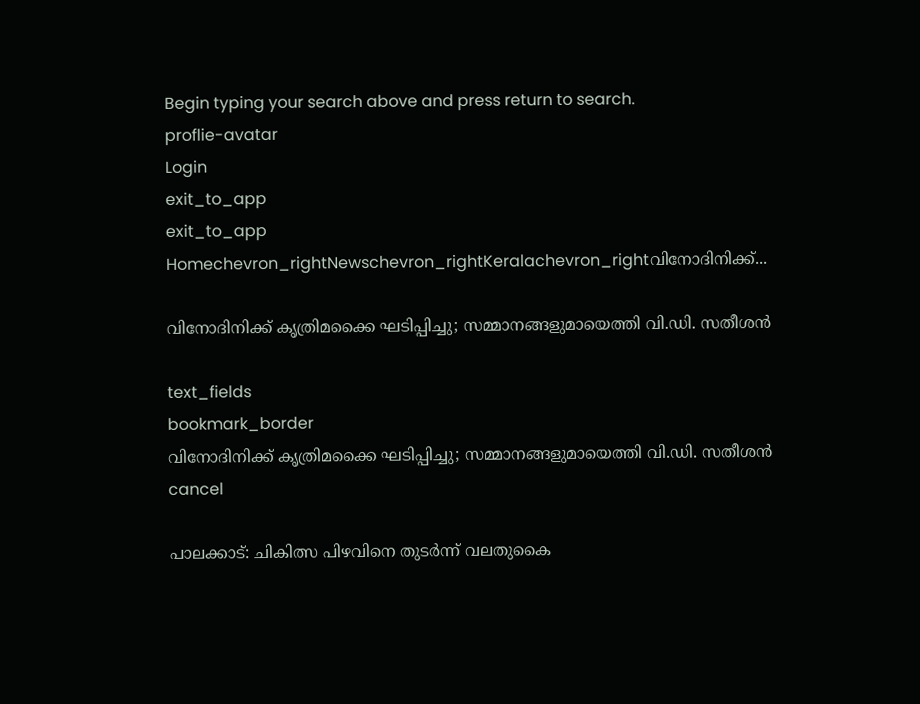Begin typing your search above and press return to search.
proflie-avatar
Login
exit_to_app
exit_to_app
Homechevron_rightNewschevron_rightKeralachevron_rightവിനോദിനിക്ക്...

വിനോദിനിക്ക് കൃത്രിമക്കൈ ഘടിപ്പിച്ചു; സമ്മാനങ്ങളുമായെത്തി വി.ഡി. സതീശൻ

text_fields
bookmark_border
വിനോദിനിക്ക് കൃത്രിമക്കൈ ഘടിപ്പിച്ചു; സമ്മാനങ്ങളുമായെത്തി വി.ഡി. സതീശൻ
cancel

പാലക്കാട്: ചികിത്സ പിഴവിനെ തുടർന്ന് വലതുകൈ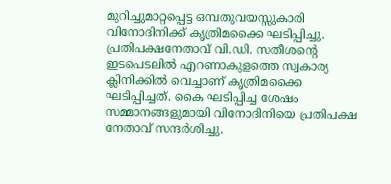മുറിച്ചുമാറ്റപ്പെട്ട ഒമ്പതുവയസ്സുകാരി വിനോദിനിക്ക് കൃത്രിമക്കൈ ഘടിപ്പിച്ചു. പ്രതിപക്ഷനേതാവ് വി.ഡി. സതീശന്‍റെ ഇടപെടലിൽ എറണാകുളത്തെ സ്വകാര്യ ക്ലിനിക്കിൽ വെച്ചാണ് കൃത്രിമക്കൈ ഘടിപ്പിച്ചത്. കൈ ഘടിപ്പിച്ച ശേഷം സമ്മാനങ്ങളുമായി വിനോദിനിയെ പ്രതിപക്ഷ നേതാവ് സന്ദർശിച്ചു.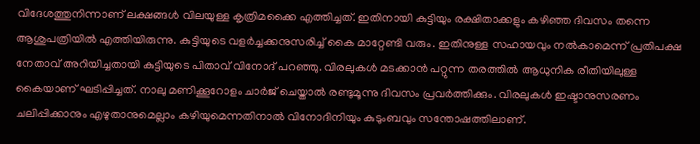വിദേശത്തുനിന്നാണ് ലക്ഷങ്ങൾ വിലയുള്ള കൃത്രിമക്കൈ എത്തിച്ചത്. ഇതിനായി കുട്ടിയും രക്ഷിതാക്കളും കഴിഞ്ഞ ദിവസം തന്നെ ആശുപത്രിയിൽ എത്തിയിരുന്നു. കുട്ടിയുടെ വളർച്ചക്കനുസരിച്ച് കൈ മാറ്റേണ്ടി വരും. ഇതിനുള്ള സഹായവും നൽകാമെന്ന് പ്രതിപക്ഷ നേതാവ് അറിയിച്ചതായി കുട്ടിയുടെ പിതാവ് വിനോദ് പറഞ്ഞു. വിരലുകൾ മടക്കാൻ പറ്റുന്ന തരത്തിൽ ആധുനിക രീതിയിലുള്ള കൈയാണ് ഘടിപ്പിച്ചത്. നാലു മണിക്കൂറോളം ചാർജ് ചെയ്താൽ രണ്ടുമൂന്നു ദിവസം പ്രവർത്തിക്കും. വിരലുകൾ ഇഷ്ടാനുസരണം ചലിപ്പിക്കാനും എഴുതാനുമെല്ലാം കഴിയുമെന്നതിനാൽ വിനോദിനിയും കുടുംബവും സന്തോഷത്തിലാണ്.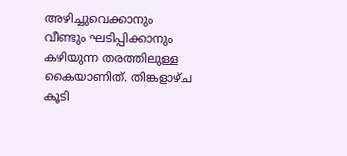അഴിച്ചുവെക്കാനും വീണ്ടും ഘടിപ്പിക്കാനും കഴിയുന്ന തരത്തിലുള്ള കൈയാണിത്. തിങ്കളാഴ്ച കൂടി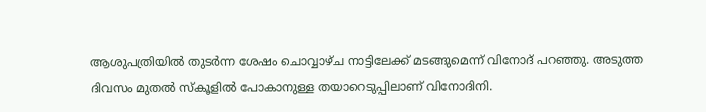ആശുപത്രിയിൽ തുടർന്ന ശേഷം ചൊവ്വാഴ്ച നാട്ടിലേക്ക് മടങ്ങുമെന്ന് വിനോദ് പറഞ്ഞു. അടുത്ത ദിവസം മുതൽ സ്കൂളിൽ പോകാനുള്ള തയാറെടുപ്പിലാണ് വിനോദിനി.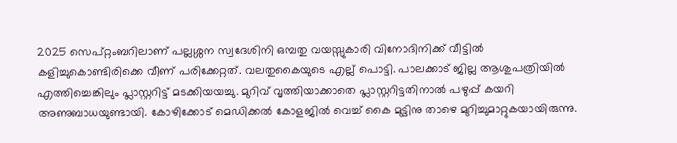2025 സെപ്റ്റംബറിലാണ് പല്ലശ്ശന സ്വദേശിനി ഒമ്പതു വയസ്സുകാരി വിനോദിനിക്ക് വീട്ടിൽ കളിച്ചുകൊണ്ടിരിക്കെ വീണ് പരിക്കേറ്റത്. വലതുകൈയുടെ എല്ല് പൊട്ടി. പാലക്കാട് ജില്ല ആശുപത്രിയിൽ എത്തിച്ചെങ്കിലും പ്ലാസ്റ്ററിട്ട് മടക്കിയയച്ചു. മുറിവ് വൃത്തിയാക്കാതെ പ്ലാസ്റ്ററിട്ടതിനാൽ പഴുപ്പ് കയറി അണുബാധയുണ്ടായി. കോഴിക്കോട് മെഡിക്കൽ കോളജിൽ വെച്ച് കൈ മുട്ടിനു താഴെ മുറിച്ചുമാറ്റുകയായിരുന്നു.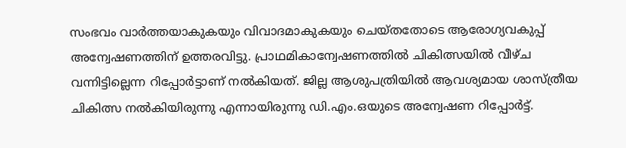സംഭവം വാർത്തയാകുകയും വിവാദമാകുകയും ചെയ്തതോടെ ആരോഗ്യവകുപ്പ് അന്വേഷണത്തിന് ഉത്തരവിട്ടു. പ്രാഥമികാന്വേഷണത്തില്‍ ചികിത്സയില്‍ വീഴ്ച വന്നിട്ടില്ലെന്ന റിപ്പോര്‍ട്ടാണ് നല്‍കിയത്. ജില്ല ആശുപത്രിയിൽ ആവശ്യമായ ശാസ്ത്രീയ ചികിത്സ നൽകിയിരുന്നു എന്നായിരുന്നു ഡി.എം.ഒയുടെ അന്വേഷണ റിപ്പോർട്ട്.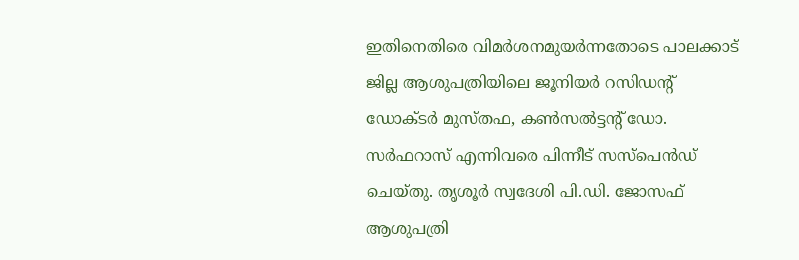ഇതിനെതിരെ വിമർശനമുയർന്നതോടെ പാലക്കാട് ജില്ല ആശുപത്രിയിലെ ജൂനിയര്‍ റസിഡന്റ് ഡോക്ടര്‍ മുസ്തഫ, കണ്‍സൽട്ടന്റ് ഡോ. സര്‍ഫറാസ് എന്നിവരെ പിന്നീട് സസ്‌പെൻഡ് ചെയ്തു. തൃശൂര്‍ സ്വദേശി പി.ഡി. ജോസഫ് ആശുപത്രി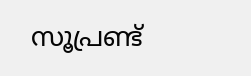സൂപ്രണ്ട്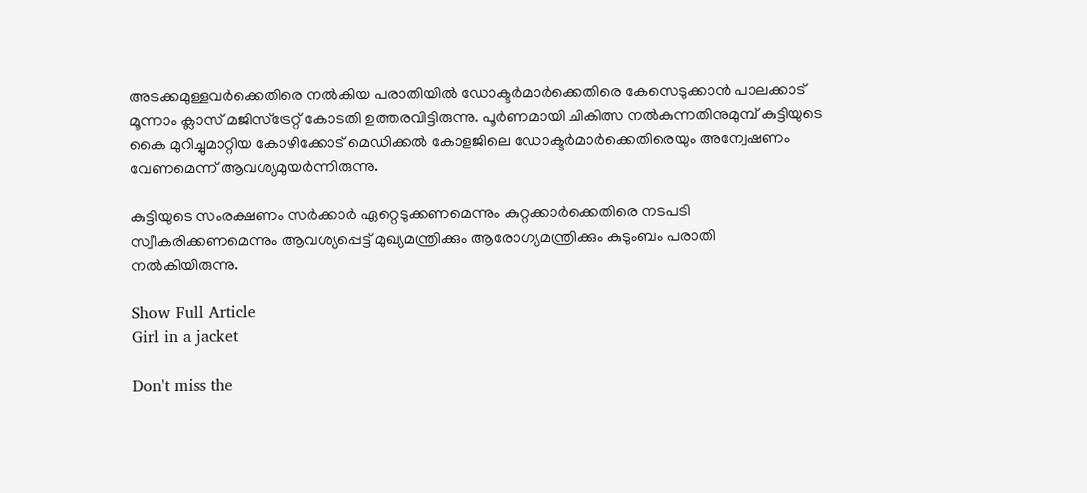അടക്കമുള്ളവര്‍ക്കെതിരെ നൽകിയ പരാതിയിൽ ഡോക്ടര്‍മാര്‍ക്കെതിരെ കേസെടുക്കാന്‍ പാലക്കാട് മൂന്നാം ക്ലാസ് മജിസ്‌ട്രേറ്റ് കോടതി ഉത്തരവിട്ടിരുന്നു. പൂർണമായി ചികിത്സ നൽകുന്നതിനുമുമ്പ് കുട്ടിയുടെ കൈ മുറിച്ചുമാറ്റിയ കോഴിക്കോട് മെഡിക്കൽ കോളജിലെ ഡോക്ടർമാർക്കെതിരെയും അന്വേഷണം വേണമെന്ന് ആവശ്യമുയർന്നിരുന്നു.

കുട്ടിയുടെ സംരക്ഷണം സർക്കാർ ഏറ്റെടുക്കണമെന്നും കുറ്റക്കാർക്കെതിരെ നടപടി സ്വീകരിക്കണമെന്നും ആവശ്യപ്പെട്ട് മുഖ്യമന്ത്രിക്കും ആരോഗ്യമന്ത്രിക്കും കുടുംബം പരാതി നൽകിയിരുന്നു.

Show Full Article
Girl in a jacket

Don't miss the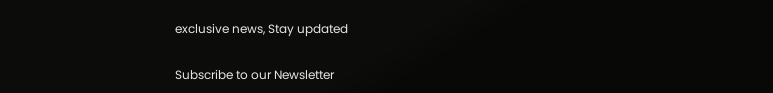exclusive news, Stay updated

Subscribe to our Newsletter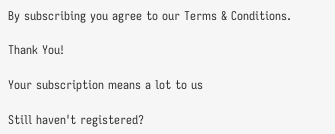By subscribing you agree to our Terms & Conditions.

Thank You!

Your subscription means a lot to us

Still haven't registered?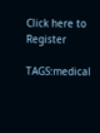Click here to Register

TAGS:medical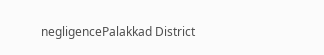negligencePalakkad District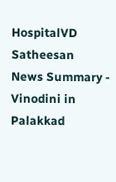HospitalVD Satheesan
News Summary - Vinodini in Palakkad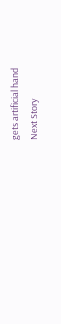gets artificial hand
Next Story